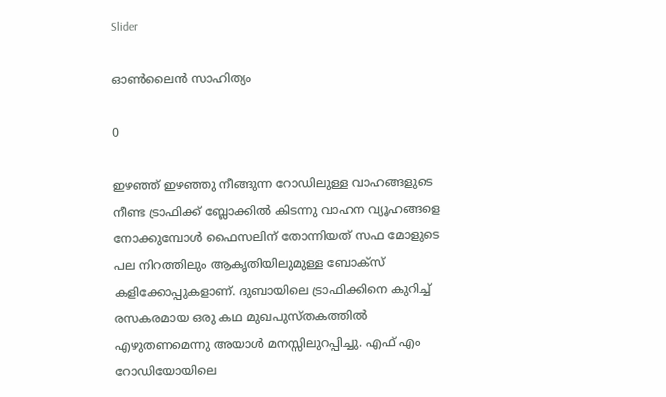Slider

ഓൺലൈൻ സാഹിത്യം

0

ഇഴഞ്ഞ്‌ ഇഴഞ്ഞു നീങ്ങുന്ന റോഡിലുള്ള വാഹങ്ങളുടെ നീണ്ട ട്രാഫിക്ക്‌ ബ്ലോക്കിൽ കിടന്നു വാഹന വ്യൂഹങ്ങളെ നോക്കുമ്പോൾ ഫൈസലിന് തോന്നിയത് സഫ മോളുടെ പല നിറത്തിലും ആകൃതിയിലുമുള്ള ബോക്സ് കളിക്കോപ്പുകളാണ്. ദുബായിലെ ട്രാഫിക്കിനെ കുറിച്ച് രസകരമായ ഒരു കഥ മുഖപുസ്തകത്തിൽ എഴുതണമെന്നു അയാൾ മനസ്സിലുറപ്പിച്ചു. എഫ്‌ എം റോഡിയോയിലെ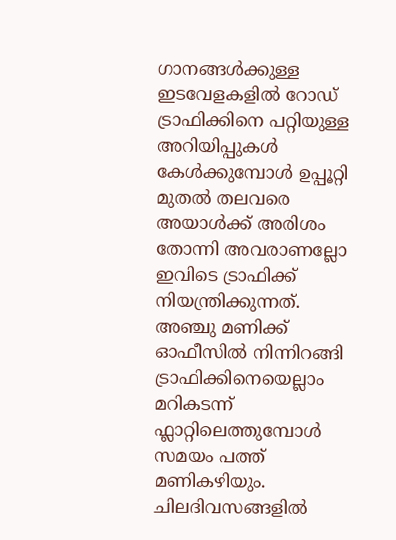ഗാനങ്ങൾക്കുള്ള ഇടവേളകളിൽ റോഡ് ട്രാഫിക്കിനെ പറ്റിയുള്ള അറിയിപ്പുകൾ കേൾക്കുമ്പോൾ ഉപ്പൂറ്റി മുതൽ തലവരെ അയാൾക്ക്‌ അരിശം തോന്നി അവരാണല്ലോ ഇവിടെ ട്രാഫിക്ക് നിയന്ത്രിക്കുന്നത്.
അഞ്ചു മണിക്ക് ഓഫീസിൽ നിന്നിറങ്ങി ട്രാഫിക്കിനെയെല്ലാം മറികടന്ന് ഫ്ലാറ്റിലെത്തുമ്പോൾ സമയം പത്ത്‌ മണികഴിയും. ചിലദിവസങ്ങളിൽ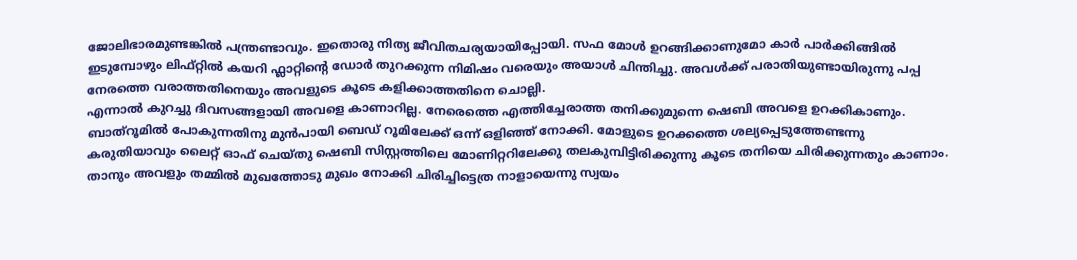ജോലിഭാരമുണ്ടങ്കിൽ പന്ത്രണ്ടാവും. ഇതൊരു നിത്യ ജീവിതചര്യയായിപ്പോയി. സഫ മോൾ ഉറങ്ങിക്കാണുമോ കാർ പാർക്കിങ്ങിൽ ഇടുമ്പോഴും ലിഫ്‌റ്റിൽ കയറി ഫ്ലാറ്റിന്റെ ഡോർ തുറക്കുന്ന നിമിഷം വരെയും അയാൾ ചിന്തിച്ചു. അവൾക്ക്‌ പരാതിയുണ്ടായിരുന്നു പപ്പ നേരത്തെ വരാത്തതിനെയും അവളുടെ കൂടെ കളിക്കാത്തതിനെ ചൊല്ലി.
എന്നാൽ കുറച്ചു ദിവസങ്ങളായി അവളെ കാണാറില്ല. നേരെത്തെ എത്തിച്ചേരാത്ത തനിക്കുമുന്നെ ഷെബി അവളെ ഉറക്കികാണും.
ബാത്‌റൂമിൽ പോകുന്നതിനു മുൻപായി ബെഡ് റൂമിലേക്ക് ഒന്ന് ഒളിഞ്ഞ്‌ നോക്കി. മോളുടെ ഉറക്കത്തെ ശല്യപ്പെടുത്തേണ്ടന്നു കരുതിയാവും ലൈറ്റ് ഓഫ്‌ ചെയ്തു ഷെബി സിസ്റ്റത്തിലെ മോണിറ്ററിലേക്കു തലകുമ്പിട്ടിരിക്കുന്നു കൂടെ തനിയെ ചിരിക്കുന്നതും കാണാം. താനും അവളും തമ്മിൽ മുഖത്തോടു മുഖം നോക്കി ചിരിച്ചിട്ടെത്ര നാളായെന്നു സ്വയം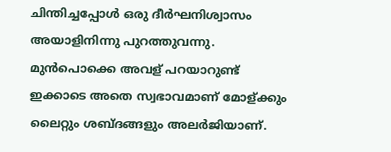ചിന്തിച്ചപ്പോൾ ഒരു ദീർഘനിശ്വാസം അയാളിനിന്നു പുറത്തുവന്നു. മുൻപൊക്കെ അവള് പറയാറുണ്ട് ഇക്കാടെ അതെ സ്വഭാവമാണ് മോള്ക്കും ലൈറ്റും ശബ്ദങ്ങളും അലർജിയാണ്.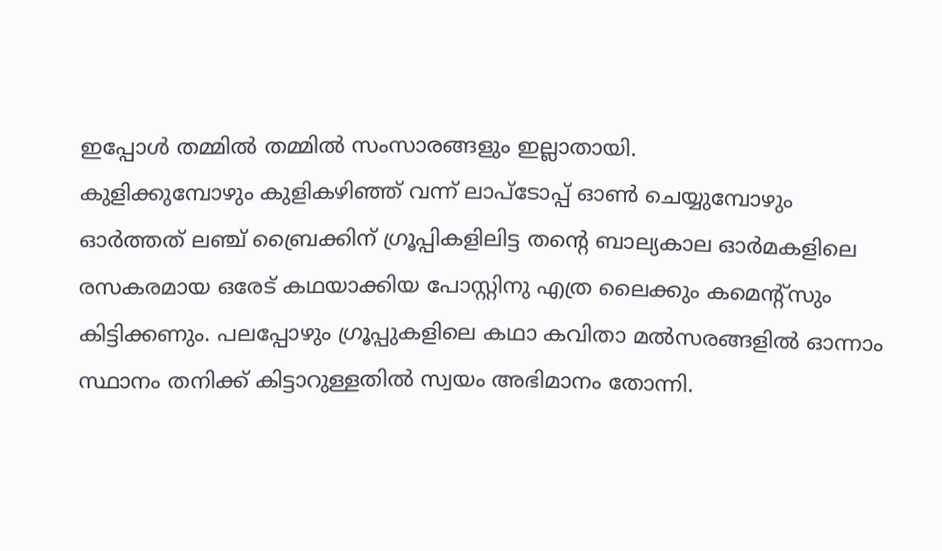ഇപ്പോൾ തമ്മിൽ തമ്മിൽ സംസാരങ്ങളും ഇല്ലാതായി.
കുളിക്കുമ്പോഴും കുളികഴിഞ്ഞ്‌ വന്ന് ലാപ്ടോപ്പ് ഓൺ ചെയ്യുമ്പോഴും ഓർത്തത്‌ ലഞ്ച്‌ ബ്രൈക്കിന് ഗ്രൂപ്പികളിലിട്ട തന്റെ ബാല്യകാല ഓർമകളിലെ രസകരമായ ഒരേട് കഥയാക്കിയ പോസ്റ്റിനു എത്ര ലൈക്കും കമെന്റ്സും കിട്ടിക്കണും. പലപ്പോഴും ഗ്രൂപ്പുകളിലെ കഥാ കവിതാ മൽസരങ്ങളിൽ ഓന്നാം സ്ഥാനം തനിക്ക്‌ കിട്ടാറുള്ളതിൽ സ്വയം അഭിമാനം തോന്നി.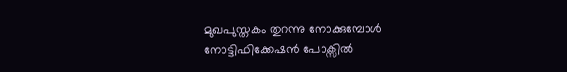മുഖപുസ്തകം തുറന്നു നോക്കുമ്പോൾ നോട്ടിഫിക്കേഷൻ പോക്സിൽ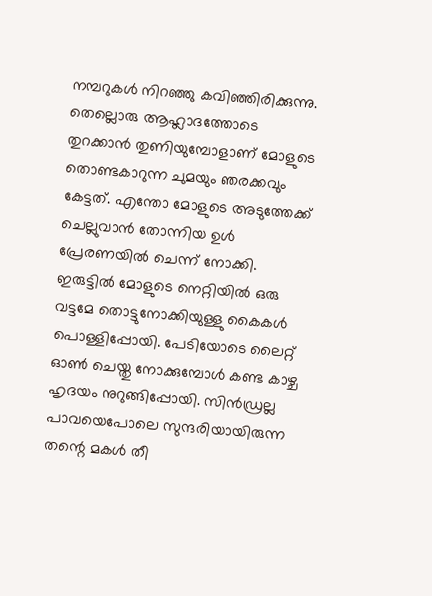നമ്പറുകൾ നിറഞ്ഞു കവിഞ്ഞിരിക്കുന്നു. തെല്ലൊരു ആഹ്ലാദത്തോടെ തുറക്കാൻ തുണിയുമ്പോളാണ് മോളുടെ തൊണ്ടകാറുന്ന ചുമയും ഞരക്കവും കേട്ടത്. എന്തോ മോളുടെ അടുത്തേക്ക് ചെല്ലുവാൻ തോന്നിയ ഉൾ പ്രേരണയിൽ ചെന്ന് നോക്കി.
ഇരുട്ടിൽ മോളുടെ നെറ്റിയിൽ ഒരു വട്ടമേ തൊട്ടുനോക്കിയുള്ളു കൈകൾ പൊള്ളിപ്പോയി. പേടിയോടെ ലൈറ്റ് ഓൺ ചെയ്തു നോക്കുമ്പോൾ കണ്ട കാഴ്ച ഹൃദയം നുറുങ്ങിപ്പോയി. സിൻഡ്രല്ല പാവയെപോലെ സുന്ദരിയായിരുന്ന തന്റെ മകൾ തീ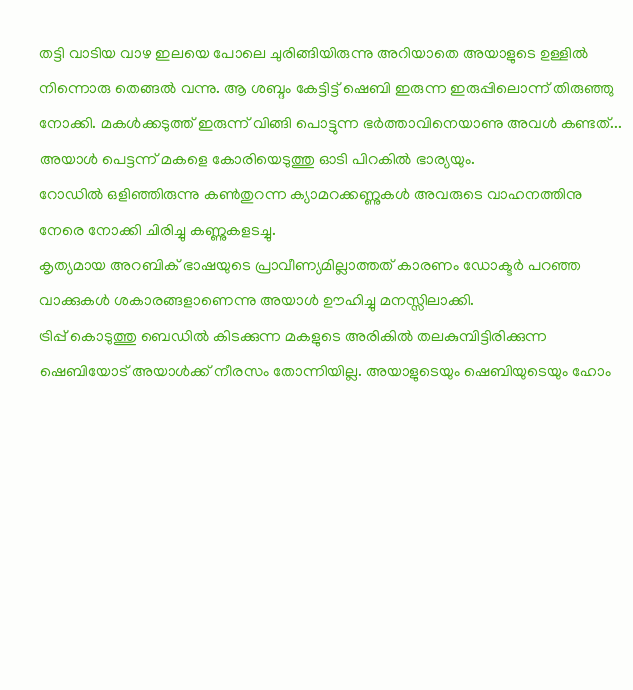തട്ടി വാടിയ വാഴ ഇലയെ പോലെ ചുരിങ്ങിയിരുന്നു അറിയാതെ അയാളുടെ ഉള്ളിൽ നിന്നൊരു തെങ്ങൽ വന്നു. ആ ശബ്ദം കേട്ടിട്ട് ഷെബി ഇരുന്ന ഇരുപ്പിലൊന്ന് തിരുഞ്ഞു നോക്കി. മകൾക്കടുത്ത്‌ ഇരുന്ന് വിങ്ങി പൊട്ടുന്ന ഭർത്താവിനെയാണു അവൾ കണ്ടത്‌... അയാൾ പെട്ടന്ന് മകളെ കോരിയെടുത്തു ഓടി പിറകിൽ ഭാര്യയും.
റോഡിൽ ഒളിഞ്ഞിരുന്നു കൺതുറന്ന ക്യാമറക്കണ്ണുകൾ അവരുടെ വാഹനത്തിനു നേരെ നോക്കി ചിരിച്ചു കണ്ണുകളടച്ചു.
കൃത്യമായ അറബിക് ഭാഷയുടെ പ്രാവീണ്യമില്ലാത്തത് കാരണം ഡോക്ടർ പറഞ്ഞ വാക്കുകൾ ശകാരങ്ങളാണെന്നു അയാൾ ഊഹിച്ചു മനസ്സിലാക്കി.
ട്രിപ്പ് കൊടുത്തു ബെഡിൽ കിടക്കുന്ന മകളുടെ അരികിൽ തലകുമ്പിട്ടിരിക്കുന്ന ഷെബിയോട് അയാൾക്ക്‌ നീരസം തോന്നിയില്ല. അയാളുടെയും ഷെബിയുടെയും ഹോം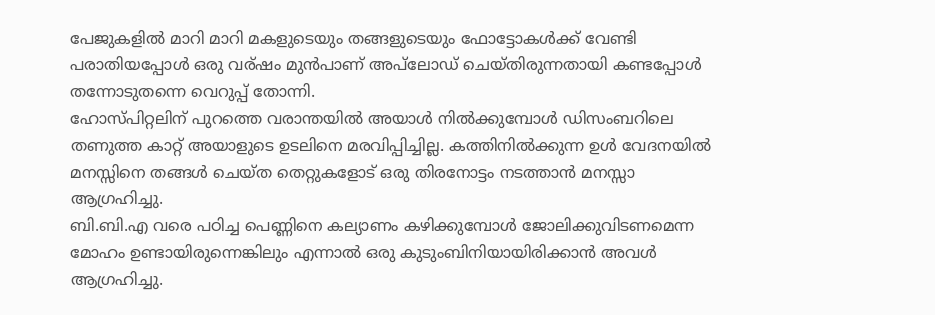പേജുകളിൽ മാറി മാറി മകളുടെയും തങ്ങളുടെയും ഫോട്ടോകൾക്ക് വേണ്ടി പരാതിയപ്പോൾ ഒരു വര്ഷം മുൻപാണ് അപ്‌ലോഡ്‌ ചെയ്തിരുന്നതായി കണ്ടപ്പോൾ തന്നോടുതന്നെ വെറുപ്പ് തോന്നി.
ഹോസ്പിറ്റലിന് പുറത്തെ വരാന്തയിൽ അയാൾ നിൽക്കുമ്പോൾ ഡിസംബറിലെ തണുത്ത കാറ്റ് അയാളുടെ ഉടലിനെ മരവിപ്പിച്ചില്ല. കത്തിനിൽക്കുന്ന ഉൾ വേദനയിൽ മനസ്സിനെ തങ്ങൾ ചെയ്ത തെറ്റുകളോട് ഒരു തിരനോട്ടം നടത്താൻ മനസ്സാ ആഗ്രഹിച്ചു.
ബി.ബി.എ വരെ പഠിച്ച പെണ്ണിനെ കല്യാണം കഴിക്കുമ്പോൾ ജോലിക്കുവിടണമെന്ന മോഹം ഉണ്ടായിരുന്നെങ്കിലും എന്നാൽ ഒരു കുടുംബിനിയായിരിക്കാൻ അവൾ ആഗ്രഹിച്ചു.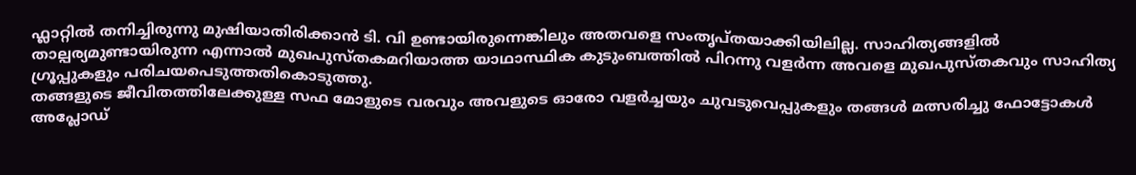ഫ്ലാറ്റിൽ തനിച്ചിരുന്നു മുഷിയാതിരിക്കാൻ ടി. വി ഉണ്ടായിരുന്നെങ്കിലും അതവളെ സംതൃപ്തയാക്കിയിലില്ല. സാഹിത്യങ്ങളിൽ താല്പര്യമുണ്ടായിരുന്ന എന്നാൽ മുഖപുസ്തകമറിയാത്ത യാഥാസ്ഥിക കുടുംബത്തിൽ പിറന്നു വളർന്ന അവളെ മുഖപുസ്തകവും സാഹിത്യ ഗ്രൂപ്പുകളും പരിചയപെടുത്തതികൊടുത്തു.
തങ്ങളുടെ ജീവിതത്തിലേക്കുള്ള സഫ മോളുടെ വരവും അവളുടെ ഓരോ വളർച്ചയും ചുവടുവെപ്പുകളും തങ്ങൾ മത്സരിച്ചു ഫോട്ടോകൾ അപ്ലോഡ്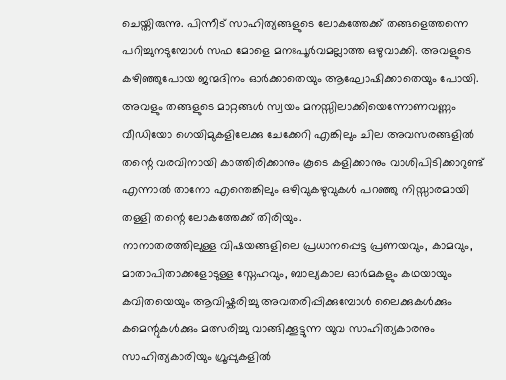ചെയ്തിരുന്നു. പിന്നീട് സാഹിത്യങ്ങളുടെ ലോകത്തേക്ക് തങ്ങളെത്തന്നെ പറിച്ചുനടുമ്പോൾ സഫ മോളെ മനഃപൂർവമല്ലാത്ത ഒഴുവാക്കി. അവളുടെ കഴിഞ്ഞുപോയ ജന്മദിനം ഓർക്കാതെയും ആഘോഷിക്കാതെയും പോയി. അവളും തങ്ങളുടെ മാറ്റങ്ങൾ സ്വയം മനസ്സിലാക്കിയെന്നോണവണ്ണം വീഡിയോ ഗെയിമുകളിലേക്കു ചേക്കേറി എങ്കിലും ചില അവസരങ്ങളിൽ തന്റെ വരവിനായി കാത്തിരിക്കാനും കൂടെ കളിക്കാനും വാശിപിടിക്കാറുണ്ട് എന്നാൽ താനോ എന്തെങ്കിലും ഒഴിവുകഴുവുകൾ പറഞ്ഞു നിസ്സാരമായി തള്ളി തന്റെ ലോകത്തേക്ക് തിരിയും.
നാനാതരത്തിലുള്ള വിഷയങ്ങളിലെ പ്രധാനപ്പെട്ട പ്രണയവും, കാമവും, മാതാപിതാക്കളോടുള്ള സ്നേഹവും, ബാല്യകാല ഓർമകളും കഥയായും കവിതയെയും ആവിഷ്കരിച്ചു അവതരിപ്പിക്കുമ്പോൾ ലൈക്കുകൾക്കും കമെന്റുകൾക്കും മത്സരിച്ചു വാങ്ങിക്കൂട്ടുന്ന യുവ സാഹിത്യകാരനും സാഹിത്യകാരിയും ഗ്രൂപ്പുകളിൽ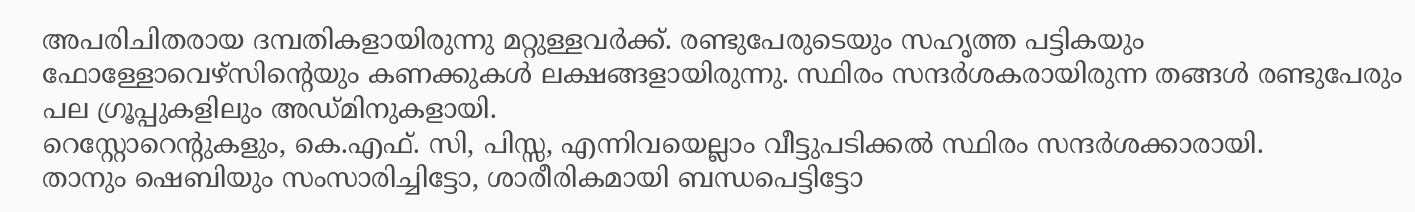അപരിചിതരായ ദമ്പതികളായിരുന്നു മറ്റുള്ളവർക്ക്. രണ്ടുപേരുടെയും സഹൃത്ത പട്ടികയും ഫോള്ളോവെഴ്സിന്റെയും കണക്കുകൾ ലക്ഷങ്ങളായിരുന്നു. സ്ഥിരം സന്ദർശകരായിരുന്ന തങ്ങൾ രണ്ടുപേരും പല ഗ്രൂപ്പുകളിലും അഡ്മിനുകളായി.
റെസ്റ്റോറെന്റുകളും, കെ.എഫ്. സി, പിസ്സ, എന്നിവയെല്ലാം വീട്ടുപടിക്കൽ സ്ഥിരം സന്ദർശക്കാരായി.
താനും ഷെബിയും സംസാരിച്ചിട്ടോ, ശാരീരികമായി ബന്ധപെട്ടിട്ടോ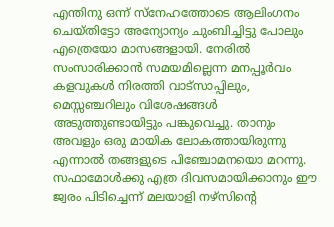എന്തിനു ഒന്ന് സ്നേഹത്തോടെ ആലിംഗനം ചെയ്തിട്ടോ അന്യോന്യം ചുംബിച്ചിട്ടു പോലും എത്രെയോ മാസങ്ങളായി. നേരിൽ സംസാരിക്കാൻ സമയമില്ലെന്ന മനപ്പൂർവം കളവുകൾ നിരത്തി വാട്സാപ്പിലും, മെസ്സഞ്ചറിലും വിശേഷങ്ങൾ അടുത്തുണ്ടായിട്ടും പങ്കുവെച്ചു. താനും അവളും ഒരു മായിക ലോകത്തായിരുന്നു എന്നാൽ തങ്ങളുടെ പിഞ്ചോമനയൊ മറന്നു. സഫാമോൾക്കു എത്ര ദിവസമായിക്കാനും ഈ ജ്വരം പിടിച്ചെന്ന് മലയാളി നഴ്സിന്റെ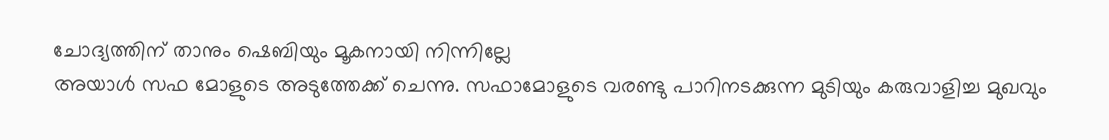ചോദ്യത്തിന് താനും ഷെബിയും മൂകനായി നിന്നില്ലേ
അയാൾ സഫ മോളുടെ അടുത്തേക്ക് ചെന്നു. സഫാമോളുടെ വരണ്ടു പാറിനടക്കുന്ന മുടിയും കരുവാളിച്ച മുഖവും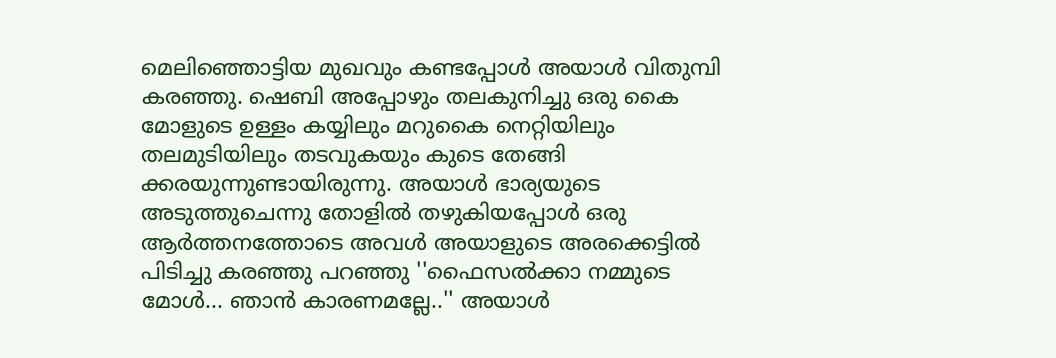മെലിഞ്ഞൊട്ടിയ മുഖവും കണ്ടപ്പോൾ അയാൾ വിതുമ്പി കരഞ്ഞു. ഷെബി അപ്പോഴും തലകുനിച്ചു ഒരു കൈ മോളുടെ ഉള്ളം കയ്യിലും മറുകൈ നെറ്റിയിലും തലമുടിയിലും തടവുകയും കു‌ടെ തേങ്ങി ക്കരയുന്നുണ്ടായിരുന്നു. അയാൾ ഭാര്യയുടെ അടുത്തുചെന്നു തോളിൽ തഴുകിയപ്പോൾ ഒരു ആർത്തനത്തോടെ അവൾ അയാളുടെ അരക്കെട്ടിൽ പിടിച്ചു കരഞ്ഞു പറഞ്ഞു ''ഫൈസൽക്കാ നമ്മുടെ മോൾ... ഞാൻ കാരണമല്ലേ..'' അയാൾ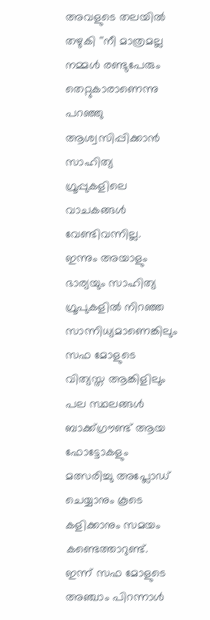അവളുടെ തലയിൽ തഴുകി ''നീ മാത്രമല്ല നമ്മൾ രണ്ടുപേരും തെറ്റുകാരാണെന്നു പറഞ്ഞു ആശ്വസിപ്പിക്കാൻ സാഹിത്യ ഗ്രൂപ്പുകളിലെ വാചകങ്ങൾ വേണ്ടിവന്നില്ല.
ഇന്നും അയാളും ഭാര്യയും സാഹിത്യ ഗ്രൂപുകളിൽ നിറഞ്ഞ സാന്നിധ്യമാണെങ്കിലും സഫ മോളുടെ വിത്യസ്ത ആങ്കിളിലും പല സ്ഥലങ്ങൾ ബാക്ക്ഗ്രൗണ്ട് ആയ ഫോട്ടോകളും മത്സരിച്ചു അപ്ലോഡ് ചെയ്യാനും കൂടെ കളിക്കാനും സമയം കണ്ടെത്താറുണ്ട്. ഇന്ന് സഫ മോളുടെ അഞ്ചാം പിറന്നാൾ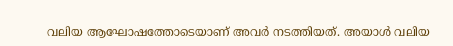വലിയ ആഘോഷത്തോടെയാണ് അവർ നടത്തിയത്. അയാൾ വലിയ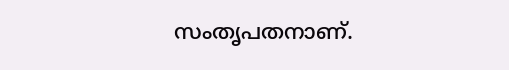സംതൃപതനാണ്.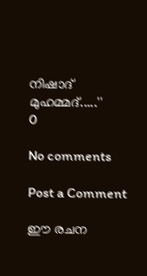നിഷാദ് മുഹമ്മദ്.....''
0

No comments

Post a Comment

ഈ രചന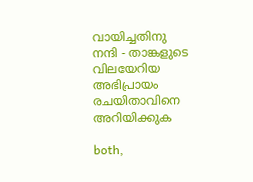വായിച്ചതിനു നന്ദി - താങ്കളുടെ വിലയേറിയ അഭിപ്രായം രചയിതാവിനെ അറിയിക്കുക

both,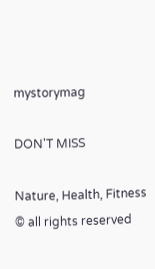mystorymag

DON'T MISS

Nature, Health, Fitness
© all rights reserved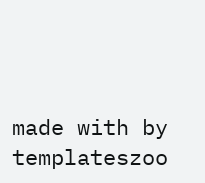made with by templateszoo